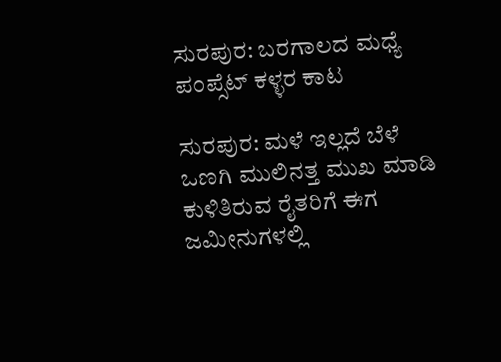ಸುರಪುರ: ಬರಗಾಲದ ಮಧ್ಯೆ ಪಂಪ್ಸೆಟ್ ಕಳ್ಳರ ಕಾಟ

ಸುರಪುರ: ಮಳೆ ಇಲ್ಲದೆ ಬೆಳೆ ಒಣಗಿ ಮುಲಿನತ್ತ ಮುಖ ಮಾಡಿ ಕುಳಿತಿರುವ ರೈತರಿಗೆ ಈಗ ಜಮೀನುಗಳಲ್ಲಿ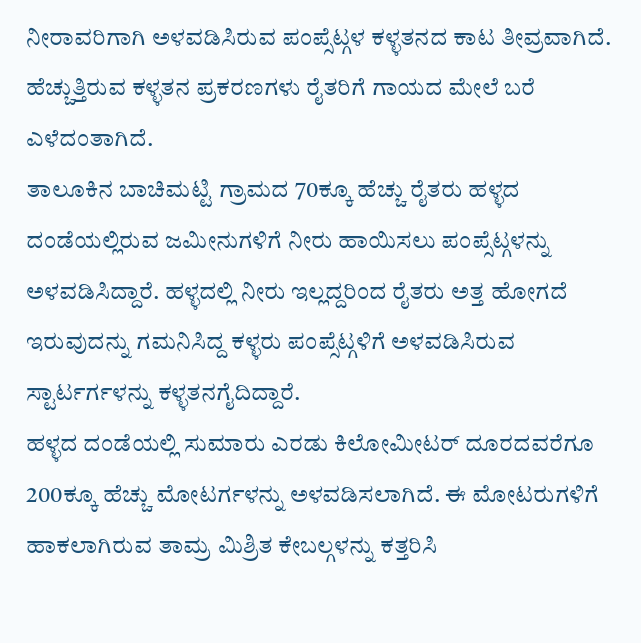ನೀರಾವರಿಗಾಗಿ ಅಳವಡಿಸಿರುವ ಪಂಪ್ಸೆಟ್ಗಳ ಕಳ್ಳತನದ ಕಾಟ ತೀವ್ರವಾಗಿದೆ. ಹೆಚ್ಚುತ್ತಿರುವ ಕಳ್ಳತನ ಪ್ರಕರಣಗಳು ರೈತರಿಗೆ ಗಾಯದ ಮೇಲೆ ಬರೆ ಎಳೆದಂತಾಗಿದೆ.
ತಾಲೂಕಿನ ಬಾಚಿಮಟ್ಟಿ ಗ್ರಾಮದ 70ಕ್ಕೂ ಹೆಚ್ಚು ರೈತರು ಹಳ್ಳದ ದಂಡೆಯಲ್ಲಿರುವ ಜಮೀನುಗಳಿಗೆ ನೀರು ಹಾಯಿಸಲು ಪಂಪ್ಸೆಟ್ಗಳನ್ನು ಅಳವಡಿಸಿದ್ದಾರೆ. ಹಳ್ಳದಲ್ಲಿ ನೀರು ಇಲ್ಲದ್ದರಿಂದ ರೈತರು ಅತ್ತ ಹೋಗದೆ ಇರುವುದನ್ನು ಗಮನಿಸಿದ್ದ ಕಳ್ಳರು ಪಂಪ್ಸೆಟ್ಗಳಿಗೆ ಅಳವಡಿಸಿರುವ ಸ್ಟಾರ್ಟರ್ಗಳನ್ನು ಕಳ್ಳತನಗೈದಿದ್ದಾರೆ.
ಹಳ್ಳದ ದಂಡೆಯಲ್ಲಿ ಸುಮಾರು ಎರಡು ಕಿಲೋಮೀಟರ್ ದೂರದವರೆಗೂ 200ಕ್ಕೂ ಹೆಚ್ಚು ಮೋಟರ್ಗಳನ್ನು ಅಳವಡಿಸಲಾಗಿದೆ. ಈ ಮೋಟರುಗಳಿಗೆ ಹಾಕಲಾಗಿರುವ ತಾಮ್ರ ಮಿಶ್ರಿತ ಕೇಬಲ್ಗಳನ್ನು ಕತ್ತರಿಸಿ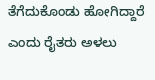ತೆಗೆದುಕೊಂಡು ಹೋಗಿದ್ದಾರೆ ಎಂದು ರೈತರು ಅಳಲು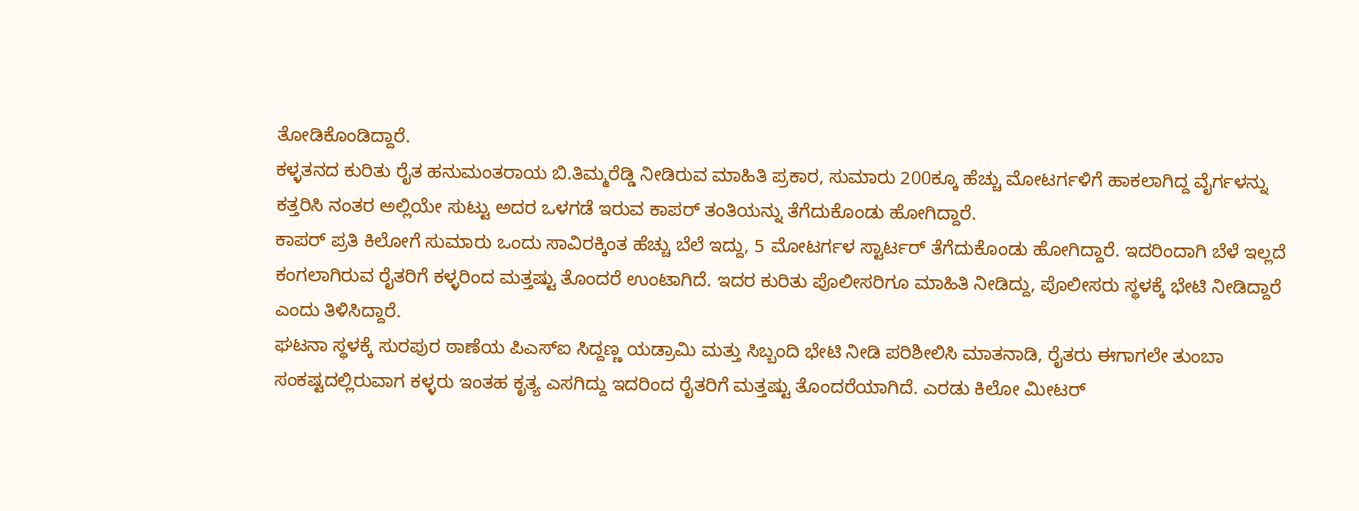ತೋಡಿಕೊಂಡಿದ್ದಾರೆ.
ಕಳ್ಳತನದ ಕುರಿತು ರೈತ ಹನುಮಂತರಾಯ ಬಿ.ತಿಮ್ಮರೆಡ್ಡಿ ನೀಡಿರುವ ಮಾಹಿತಿ ಪ್ರಕಾರ, ಸುಮಾರು 200ಕ್ಕೂ ಹೆಚ್ಚು ಮೋಟರ್ಗಳಿಗೆ ಹಾಕಲಾಗಿದ್ದ ವೈರ್ಗಳನ್ನು ಕತ್ತರಿಸಿ ನಂತರ ಅಲ್ಲಿಯೇ ಸುಟ್ಟು ಅದರ ಒಳಗಡೆ ಇರುವ ಕಾಪರ್ ತಂತಿಯನ್ನು ತೆಗೆದುಕೊಂಡು ಹೋಗಿದ್ದಾರೆ.
ಕಾಪರ್ ಪ್ರತಿ ಕಿಲೋಗೆ ಸುಮಾರು ಒಂದು ಸಾವಿರಕ್ಕಿಂತ ಹೆಚ್ಚು ಬೆಲೆ ಇದ್ದು, 5 ಮೋಟರ್ಗಳ ಸ್ಟಾರ್ಟರ್ ತೆಗೆದುಕೊಂಡು ಹೋಗಿದ್ದಾರೆ. ಇದರಿಂದಾಗಿ ಬೆಳೆ ಇಲ್ಲದೆ ಕಂಗಲಾಗಿರುವ ರೈತರಿಗೆ ಕಳ್ಳರಿಂದ ಮತ್ತಷ್ಟು ತೊಂದರೆ ಉಂಟಾಗಿದೆ. ಇದರ ಕುರಿತು ಪೊಲೀಸರಿಗೂ ಮಾಹಿತಿ ನೀಡಿದ್ದು, ಪೊಲೀಸರು ಸ್ಥಳಕ್ಕೆ ಭೇಟಿ ನೀಡಿದ್ದಾರೆ ಎಂದು ತಿಳಿಸಿದ್ದಾರೆ.
ಘಟನಾ ಸ್ಥಳಕ್ಕೆ ಸುರಪುರ ಠಾಣೆಯ ಪಿಎಸ್ಐ ಸಿದ್ದಣ್ಣ ಯಡ್ರಾಮಿ ಮತ್ತು ಸಿಬ್ಬಂದಿ ಭೇಟಿ ನೀಡಿ ಪರಿಶೀಲಿಸಿ ಮಾತನಾಡಿ, ರೈತರು ಈಗಾಗಲೇ ತುಂಬಾ ಸಂಕಷ್ಟದಲ್ಲಿರುವಾಗ ಕಳ್ಳರು ಇಂತಹ ಕೃತ್ಯ ಎಸಗಿದ್ದು ಇದರಿಂದ ರೈತರಿಗೆ ಮತ್ತಷ್ಟು ತೊಂದರೆಯಾಗಿದೆ. ಎರಡು ಕಿಲೋ ಮೀಟರ್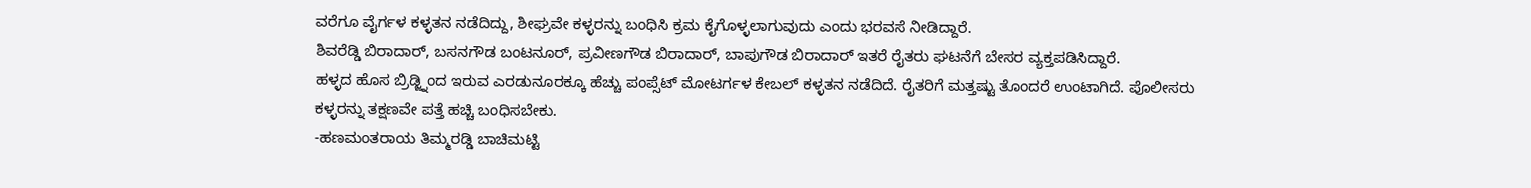ವರೆಗೂ ವೈರ್ಗಳ ಕಳ್ಳತನ ನಡೆದಿದ್ದು, ಶೀಘ್ರವೇ ಕಳ್ಳರನ್ನು ಬಂಧಿಸಿ ಕ್ರಮ ಕೈಗೊಳ್ಳಲಾಗುವುದು ಎಂದು ಭರವಸೆ ನೀಡಿದ್ದಾರೆ.
ಶಿವರೆಡ್ಡಿ ಬಿರಾದಾರ್, ಬಸನಗೌಡ ಬಂಟನೂರ್, ಪ್ರವೀಣಗೌಡ ಬಿರಾದಾರ್, ಬಾಪುಗೌಡ ಬಿರಾದಾರ್ ಇತರೆ ರೈತರು ಘಟನೆಗೆ ಬೇಸರ ವ್ಯಕ್ತಪಡಿಸಿದ್ದಾರೆ.
ಹಳ್ಳದ ಹೊಸ ಬ್ರಿಡ್ಜ್ನಿಂದ ಇರುವ ಎರಡುನೂರಕ್ಕೂ ಹೆಚ್ಚು ಪಂಪ್ಸೆಟ್ ಮೋಟರ್ಗಳ ಕೇಬಲ್ ಕಳ್ಳತನ ನಡೆದಿದೆ. ರೈತರಿಗೆ ಮತ್ತಷ್ಟು ತೊಂದರೆ ಉಂಟಾಗಿದೆ. ಪೊಲೀಸರು ಕಳ್ಳರನ್ನು ತಕ್ಷಣವೇ ಪತ್ತೆ ಹಚ್ಚಿ ಬಂಧಿಸಬೇಕು.
-ಹಣಮಂತರಾಯ ತಿಮ್ಮರಡ್ಡಿ ಬಾಚಿಮಟ್ಟಿ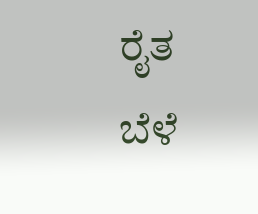ರೈತ
ಬೆಳೆ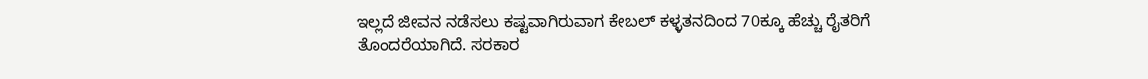ಇಲ್ಲದೆ ಜೀವನ ನಡೆಸಲು ಕಷ್ಟವಾಗಿರುವಾಗ ಕೇಬಲ್ ಕಳ್ಳತನದಿಂದ 70ಕ್ಕೂ ಹೆಚ್ಚು ರೈತರಿಗೆ ತೊಂದರೆಯಾಗಿದೆ. ಸರಕಾರ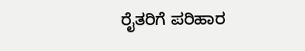ರೈತರಿಗೆ ಪರಿಹಾರ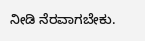ನೀಡಿ ನೆರವಾಗಬೇಕು.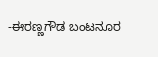-ಈರಣ್ಣಗೌಡ ಬಂಟನೂರ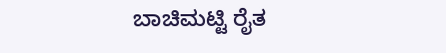ಬಾಚಿಮಟ್ಟಿ ರೈತ